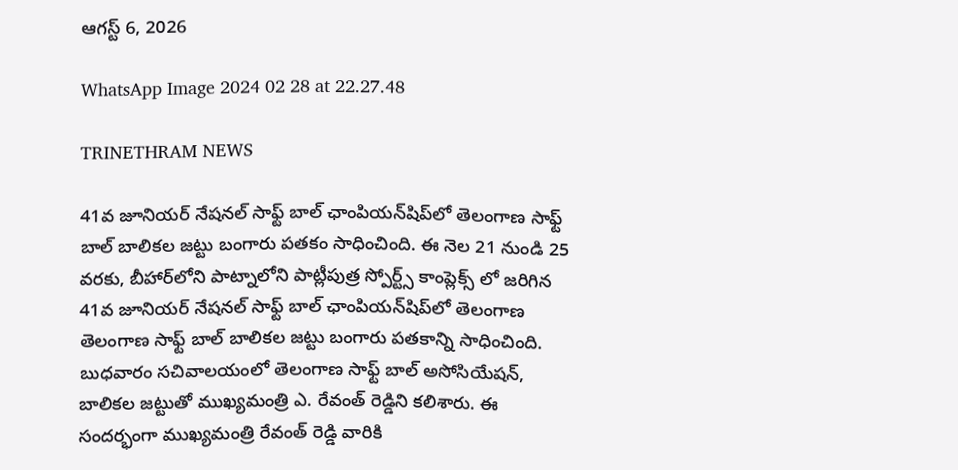ఆగస్ట్ 6, 2026

WhatsApp Image 2024 02 28 at 22.27.48

TRINETHRAM NEWS

41వ జూనియర్ నేషనల్ సాఫ్ట్‌ బాల్ ఛాంపియన్‌షిప్‌లో తెలంగాణ సాఫ్ట్‌ బాల్ బాలికల జట్టు బంగారు పతకం సాధించింది. ఈ నెల 21 నుండి 25 వరకు, బీహార్‌లోని పాట్నాలోని పాట్లీపుత్ర స్పోర్ట్స్ కాంప్లెక్స్‌ లో జరిగిన 41వ జూనియర్ నేషనల్ సాఫ్ట్‌ బాల్ ఛాంపియన్‌షిప్‌లో తెలంగాణ తెలంగాణ సాఫ్ట్‌ బాల్ బాలికల జట్టు బంగారు పతకాన్ని సాధించింది. బుధవారం సచివాలయంలో తెలంగాణ సాఫ్ట్ బాల్ అసోసియేషన్, బాలికల జట్టుతో ముఖ్యమంత్రి ఎ. రేవంత్ రెడ్డిని కలిశారు. ఈ సందర్భంగా ముఖ్యమంత్రి రేవంత్ రెడ్డి వారికి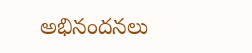అభినందనలు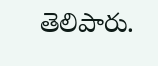తెలిపారు.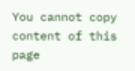You cannot copy content of this page